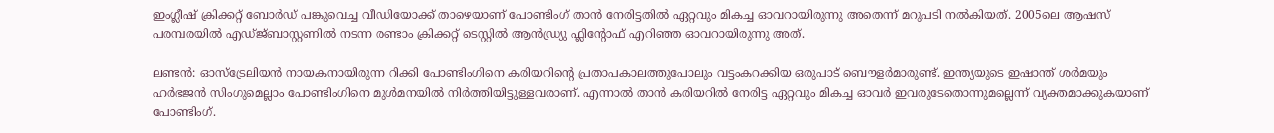ഇംഗ്ലീഷ് ക്രിക്കറ്റ് ബോര്‍ഡ് പങ്കുവെച്ച വീഡിയോക്ക് താഴെയാണ് പോണ്ടിംഗ് താന്‍ നേരിട്ടതില്‍ ഏറ്റവും മികച്ച ഓവറായിരുന്നു അതെന്ന് മറുപടി നല്‍കിയത്. 2005ലെ ആഷസ് പരമ്പരയില്‍ എഡ്ജ്ബാസ്റ്റണില്‍ നടന്ന രണ്ടാം ക്രിക്കറ്റ് ടെസ്റ്റില്‍ ആന്‍ഡ്ര്യു ഫ്ലിന്റോഫ് എറിഞ്ഞ ഓവറായിരുന്നു അത്.

ലണ്ടന്‍: ഓസ്ട്രേലിയന്‍ നായകനായിരുന്ന റിക്കി പോണ്ടിംഗിനെ കരിയറിന്റെ പ്രതാപകാലത്തുപോലും വട്ടംകറക്കിയ ഒരുപാട് ബൌളര്‍മാരുണ്ട്. ഇന്ത്യയുടെ ഇഷാന്ത് ശര്‍മയും ഹര്‍ഭജന്‍ സിംഗുമെല്ലാം പോണ്ടിംഗിനെ മുള്‍മനയില്‍ നിര്‍ത്തിയിട്ടുള്ളവരാണ്. എന്നാല്‍ താന്‍ കരിയറില്‍ നേരിട്ട ഏറ്റവും മികച്ച ഓവര്‍ ഇവരുടേതൊന്നുമല്ലെന്ന് വ്യക്തമാക്കുകയാണ് പോണ്ടിംഗ്.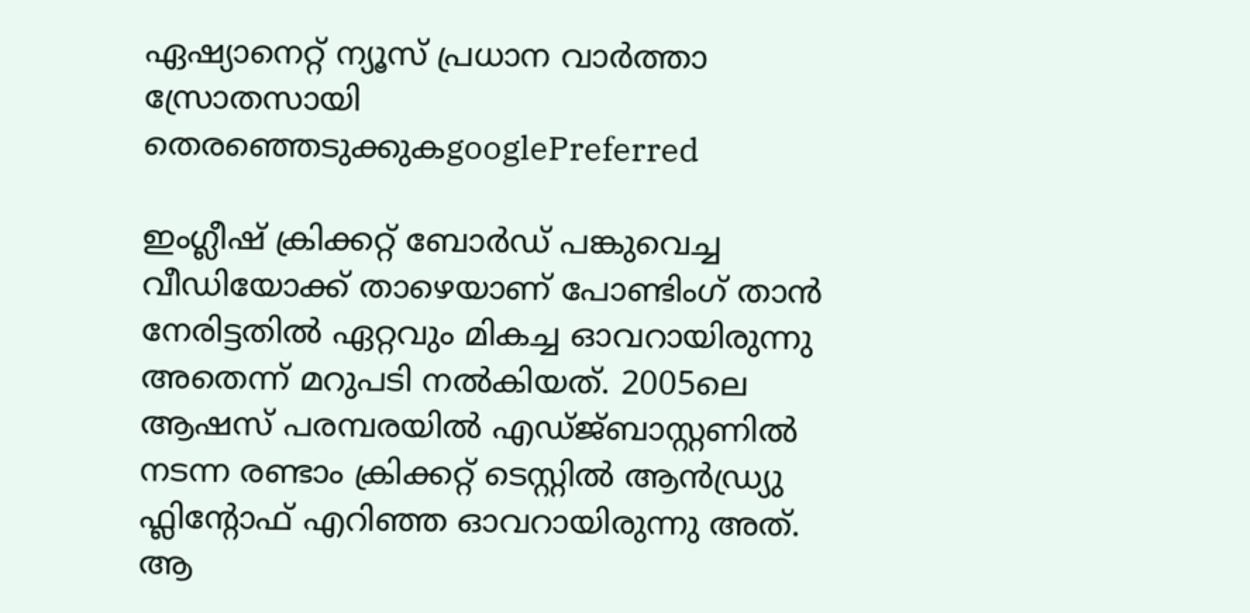ഏഷ്യാനെറ്റ് ന്യൂസ് പ്രധാന വാർത്താ സ്രോതസായി തെരഞ്ഞെടുക്കുകgooglePreferred

ഇംഗ്ലീഷ് ക്രിക്കറ്റ് ബോര്‍ഡ് പങ്കുവെച്ച വീഡിയോക്ക് താഴെയാണ് പോണ്ടിംഗ് താന്‍ നേരിട്ടതില്‍ ഏറ്റവും മികച്ച ഓവറായിരുന്നു അതെന്ന് മറുപടി നല്‍കിയത്. 2005ലെ ആഷസ് പരമ്പരയില്‍ എഡ്ജ്ബാസ്റ്റണില്‍ നടന്ന രണ്ടാം ക്രിക്കറ്റ് ടെസ്റ്റില്‍ ആന്‍ഡ്ര്യു ഫ്ലിന്റോഫ് എറിഞ്ഞ ഓവറായിരുന്നു അത്. ആ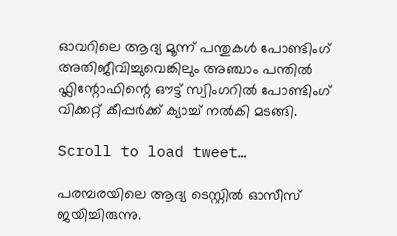ഓവറിലെ ആദ്യ മൂന്ന് പന്തുകള്‍ പോണ്ടിംഗ് അതിജീവിച്ചുവെങ്കിലും അഞ്ചാം പന്തില്‍ ഫ്ലിന്റോഫിന്റെ ഔട്ട് സ്വിംഗറില്‍ പോണ്ടിംഗ് വിക്കറ്റ് കീപ്പര്‍ക്ക് ക്യാച്ച് നല്‍കി മടങ്ങി.

Scroll to load tweet…

പരമ്പരയിലെ ആദ്യ ടെസ്റ്റില്‍ ഓസീസ് ജയിച്ചിരുന്നു.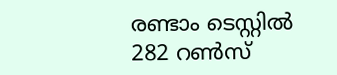രണ്ടാം ടെസ്റ്റില്‍ 282 റണ്‍സ്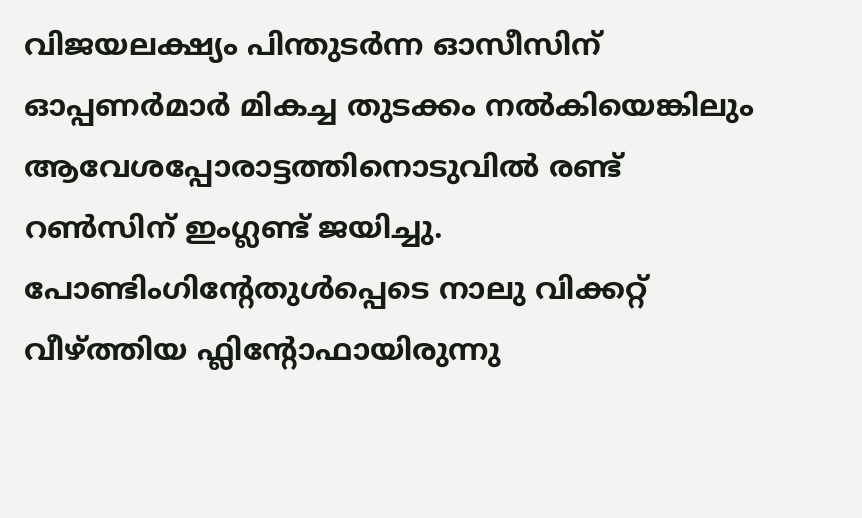വിജയലക്ഷ്യം പിന്തുടര്‍ന്ന ഓസീസിന് ഓപ്പണര്‍മാര്‍ മികച്ച തുടക്കം നല്‍കിയെങ്കിലും ആവേശപ്പോരാട്ടത്തിനൊടുവില്‍ രണ്ട് റണ്‍സിന് ഇംഗ്ലണ്ട് ജയിച്ചു. പോണ്ടിംഗിന്റേതുള്‍പ്പെടെ നാലു വിക്കറ്റ് വീഴ്ത്തിയ ഫ്ലിന്റോഫായിരുന്നു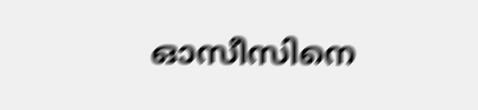ഓസീസിനെ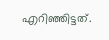എറിഞ്ഞിട്ടത്.